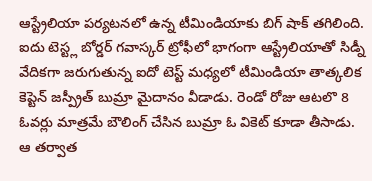ఆస్ట్రేలియా పర్యటనలో ఉన్న టీమిండియాకు బిగ్ షాక్ తగిలింది. ఐదు టెస్ట్ల బోర్డర్ గవాస్కర్ ట్రోఫీలో భాగంగా ఆస్ట్రేలియాతో సిడ్నీ వేదికగా జరుగుతున్న ఐదో టెస్ట్ మధ్యలో టీమిండియా తాత్కలిక కెప్టెన్ జస్ప్రీత్ బుమ్రా మైదానం వీడాడు. రెండో రోజు ఆటలొ 8 ఓవర్లు మాత్రమే బౌలింగ్ చేసిన బుమ్రా ఓ వికెట్ కూడా తీసాడు.
ఆ తర్వాత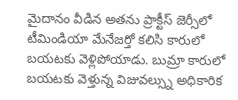మైదానం వీడిన అతను ప్రాక్టీస్ జెర్సీలో టీమిండియా మేనేజర్తో కలిసి కారులో బయటకు వెళ్లిపోయాడు. బుమ్రా కారులో బయటకు వెళ్తున్న విజువల్స్ను అధికారిక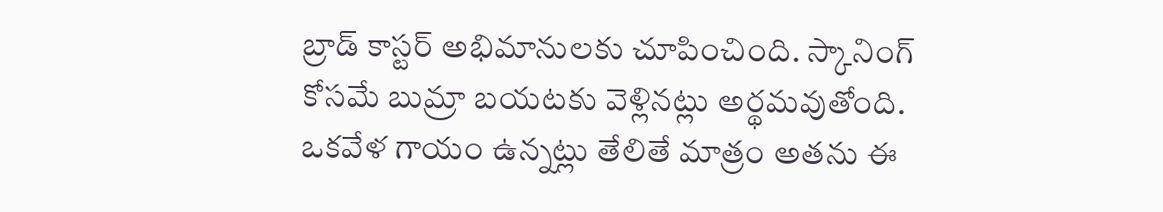బ్రాడ్ కాస్టర్ అభిమానులకు చూపించింది. స్కానింగ్ కోసమే బుమ్రా బయటకు వెళ్లినట్లు అర్థమవుతోంది. ఒకవేళ గాయం ఉన్నట్లు తేలితే మాత్రం అతను ఈ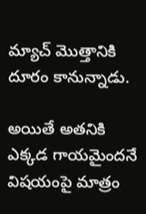మ్యాచ్ మొత్తానికి దూరం కానున్నాడు.

అయితే అతనికి ఎక్కడ గాయమైందనే విషయంపై మాత్రం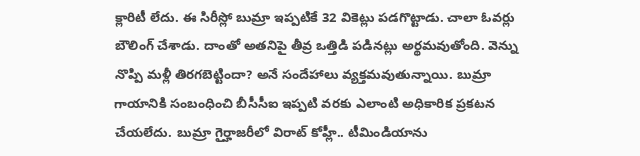క్లారిటీ లేదు. ఈ సిరీస్లో బుమ్రా ఇప్పటికే 32 వికెట్లు పడగొట్టాడు. చాలా ఓవర్లు బౌలింగ్ చేశాడు. దాంతో అతనిపై తీవ్ర ఒత్తిడి పడినట్లు అర్థమవుతోంది. వెన్ను నొప్పి మళ్లీ తిరగబెట్టిందా? అనే సందేహాలు వ్యక్తమవుతున్నాయి. బుమ్రా గాయానికి సంబంధించి బీసీసీఐ ఇప్పటి వరకు ఎలాంటి అధికారిక ప్రకటన చేయలేదు. బుమ్రా గైర్హాజరీలో విరాట్ కోహ్లీ.. టీమిండియాను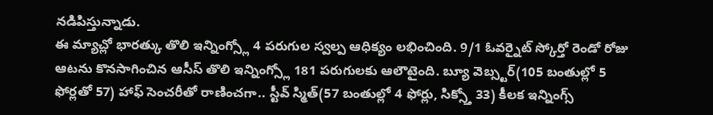నడిపిస్తున్నాడు.
ఈ మ్యాచ్లో భారత్కు తొలి ఇన్నింగ్స్లో 4 పరుగుల స్వల్ప ఆధిక్యం లభించింది. 9/1 ఓవర్నైట్ స్కోర్తో రెండో రోజు ఆటను కొనసాగించిన ఆసీస్ తొలి ఇన్నింగ్స్లో 181 పరుగులకు ఆలౌటైంది. బ్యూ వెబ్స్టర్(105 బంతుల్లో 5 ఫోర్లతో 57) హాఫ్ సెంచరీతో రాణించగా.. స్టీవ్ స్మిత్(57 బంతుల్లో 4 ఫోర్లు, సిక్స్తో 33) కీలక ఇన్నింగ్స్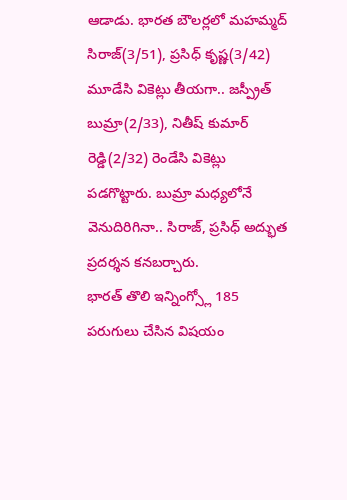ఆడాడు. భారత బౌలర్లలో మహమ్మద్ సిరాజ్(3/51), ప్రసిధ్ కృష్ణ(3/42) మూడేసి వికెట్లు తీయగా.. జస్ప్రీత్ బుమ్రా(2/33), నితీష్ కుమార్ రెడ్డి(2/32) రెండేసి వికెట్లు పడగొట్టారు. బుమ్రా మధ్యలోనే వెనుదిరిగినా.. సిరాజ్, ప్రసిధ్ అద్భుత ప్రదర్శన కనబర్చారు.
భారత్ తొలి ఇన్నింగ్స్లో 185 పరుగులు చేసిన విషయం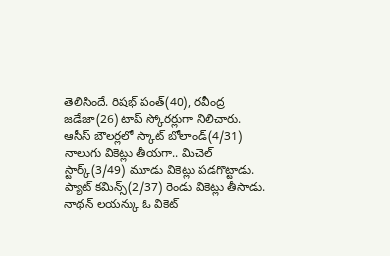తెలిసిందే. రిషభ్ పంత్(40), రవీంద్ర జడేజా(26) టాప్ స్కోరర్లుగా నిలిచారు. ఆసీస్ బౌలర్లలో స్కాట్ బోలాండ్(4/31) నాలుగు వికెట్లు తీయగా.. మిచెల్ స్టార్క్(3/49) మూడు వికెట్లు పడగొట్టాడు. ప్యాట్ కమిన్స్(2/37) రెండు వికెట్లు తీసాడు. నాథన్ లయన్కు ఓ వికెట్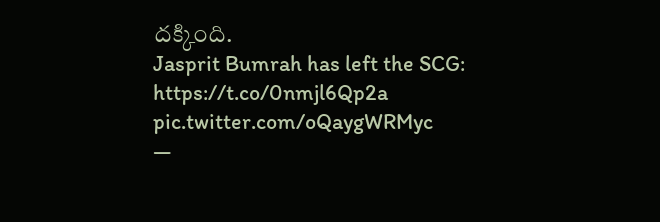దక్కింది.
Jasprit Bumrah has left the SCG: https://t.co/0nmjl6Qp2a pic.twitter.com/oQaygWRMyc
—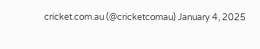cricket.com.au (@cricketcomau) January 4, 2025